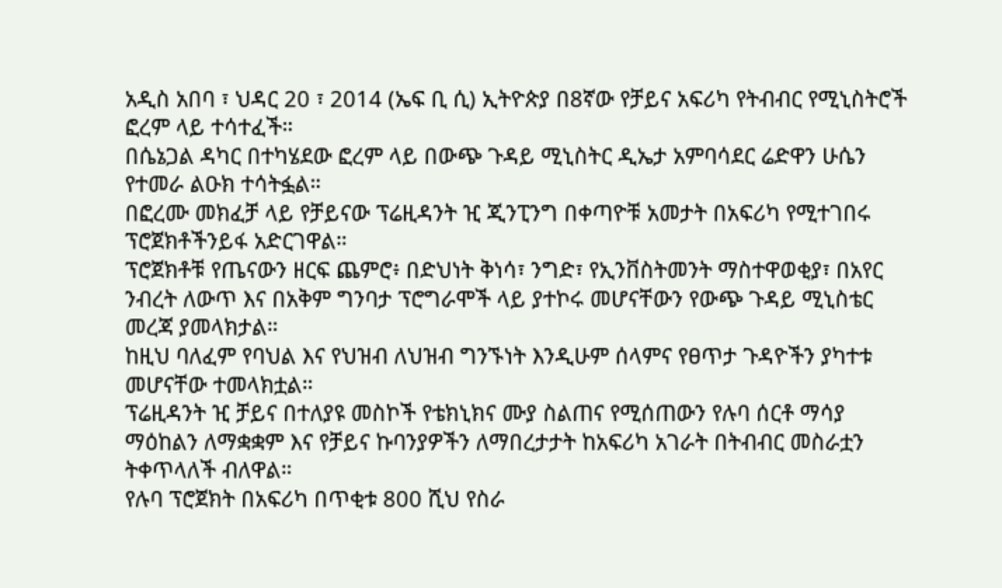አዲስ አበባ ፣ ህዳር 20 ፣ 2014 (ኤፍ ቢ ሲ) ኢትዮጵያ በ8ኛው የቻይና አፍሪካ የትብብር የሚኒስትሮች ፎረም ላይ ተሳተፈች።
በሴኔጋል ዳካር በተካሄደው ፎረም ላይ በውጭ ጉዳይ ሚኒስትር ዲኤታ አምባሳደር ሬድዋን ሁሴን የተመራ ልዑክ ተሳትፏል።
በፎረሙ መክፈቻ ላይ የቻይናው ፕሬዚዳንት ዢ ጂንፒንግ በቀጣዮቹ አመታት በአፍሪካ የሚተገበሩ ፕሮጀክቶችንይፋ አድርገዋል።
ፕሮጀክቶቹ የጤናውን ዘርፍ ጨምሮ፥ በድህነት ቅነሳ፣ ንግድ፣ የኢንቨስትመንት ማስተዋወቂያ፣ በአየር ንብረት ለውጥ እና በአቅም ግንባታ ፕሮግራሞች ላይ ያተኮሩ መሆናቸውን የውጭ ጉዳይ ሚኒስቴር መረጃ ያመላክታል።
ከዚህ ባለፈም የባህል እና የህዝብ ለህዝብ ግንኙነት እንዲሁም ሰላምና የፀጥታ ጉዳዮችን ያካተቱ መሆናቸው ተመላክቷል።
ፕሬዚዳንት ዢ ቻይና በተለያዩ መስኮች የቴክኒክና ሙያ ስልጠና የሚሰጠውን የሉባ ሰርቶ ማሳያ ማዕከልን ለማቋቋም እና የቻይና ኩባንያዎችን ለማበረታታት ከአፍሪካ አገራት በትብብር መስራቷን ትቀጥላለች ብለዋል።
የሉባ ፕሮጀክት በአፍሪካ በጥቂቱ 800 ሺህ የስራ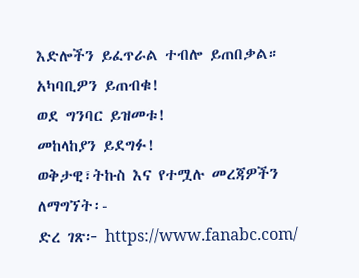እድሎችን ይፈጥራል ተብሎ ይጠበቃል።
አካባቢዎን ይጠብቁ!
ወደ ግንባር ይዝመቱ!
መከላከያን ይደግፉ!
ወቅታዊ፣ትኩስ እና የተሟሉ መረጃዎችን ለማግኘት፡-
ድረ ገጽ፦ https://www.fanabc.com/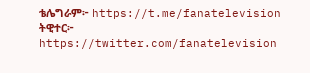ቴሌግራም፦ https://t.me/fanatelevision
ትዊተር፦ https://twitter.com/fanatelevision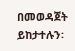በመወዳጀት ይከታተሉን፡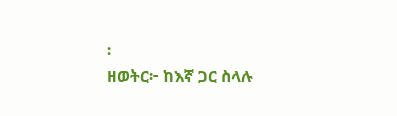፡
ዘወትር፦ ከእኛ ጋር ስላሉ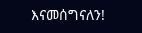እናመሰግናለን!